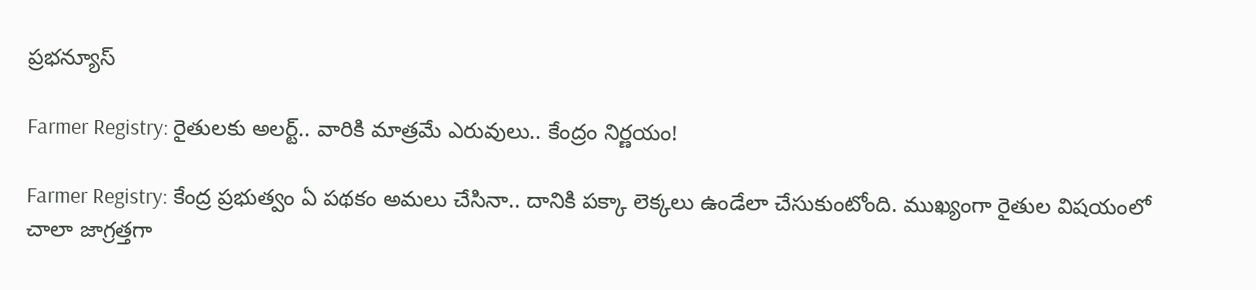ప్రభన్యూస్

Farmer Registry: రైతులకు అలర్ట్.. వారికి మాత్రమే ఎరువులు.. కేంద్రం నిర్ణయం!

Farmer Registry: కేంద్ర ప్రభుత్వం ఏ పథకం అమలు చేసినా.. దానికి పక్కా లెక్కలు ఉండేలా చేసుకుంటోంది. ముఖ్యంగా రైతుల విషయంలో చాలా జాగ్రత్తగా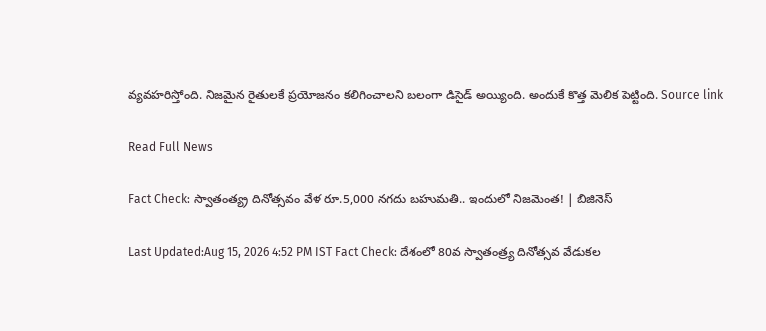వ్యవహరిస్తోంది. నిజమైన రైతులకే ప్రయోజనం కలిగించాలని బలంగా డిసైడ్ అయ్యింది. అందుకే కొత్త మెలిక పెట్టింది. Source link

Read Full News

Fact Check: స్వాతంత్య్ర దినోత్సవం వేళ రూ.5,000 నగదు బహుమతి.. ఇందులో నిజమెంత! | బిజినెస్

Last Updated:Aug 15, 2026 4:52 PM IST Fact Check: దేశంలో 80వ స్వాతంత్ర్య దినోత్సవ వేడుకల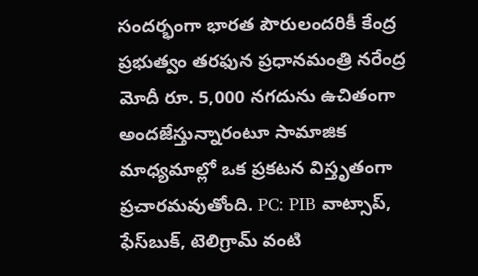సందర్భంగా భారత పౌరులందరికీ కేంద్ర ప్రభుత్వం తరఫున ప్రధానమంత్రి నరేంద్ర మోదీ రూ. 5,000 నగదును ఉచితంగా అందజేస్తున్నారంటూ సామాజిక మాధ్యమాల్లో ఒక ప్రకటన విస్తృతంగా ప్రచారమవుతోంది. PC: PIB వాట్సాప్, ఫేస్‌బుక్, టెలిగ్రామ్ వంటి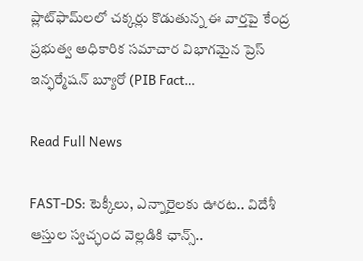ప్లాట్‌ఫామ్‌లలో చక్కర్లు కొడుతున్న ఈ వార్తపై కేంద్ర ప్రభుత్వ అధికారిక సమాచార విభాగమైన ప్రెస్ ఇన్ఫర్మేషన్ బ్యూరో (PIB Fact…

Read Full News

FAST-DS: టెక్కీలు, ఎన్నారైలకు ఊరట.. విదేశీ ఆస్తుల స్వచ్ఛంద వెల్లడికి ఛాన్స్..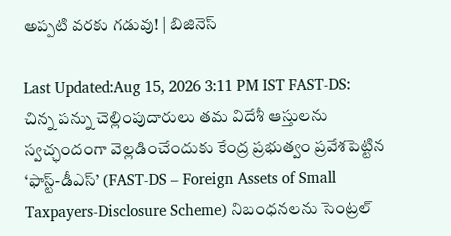అప్పటి వరకు గడువు! | బిజినెస్

Last Updated:Aug 15, 2026 3:11 PM IST FAST-DS: చిన్న పన్ను చెల్లింపుదారులు తమ విదేశీ ఆస్తులను స్వచ్ఛందంగా వెల్లడించేందుకు కేంద్ర ప్రభుత్వం ప్రవేశపెట్టిన ‘ఫాస్ట్-డీఎస్’ (FAST-DS – Foreign Assets of Small Taxpayers-Disclosure Scheme) నిబంధనలను సెంట్రల్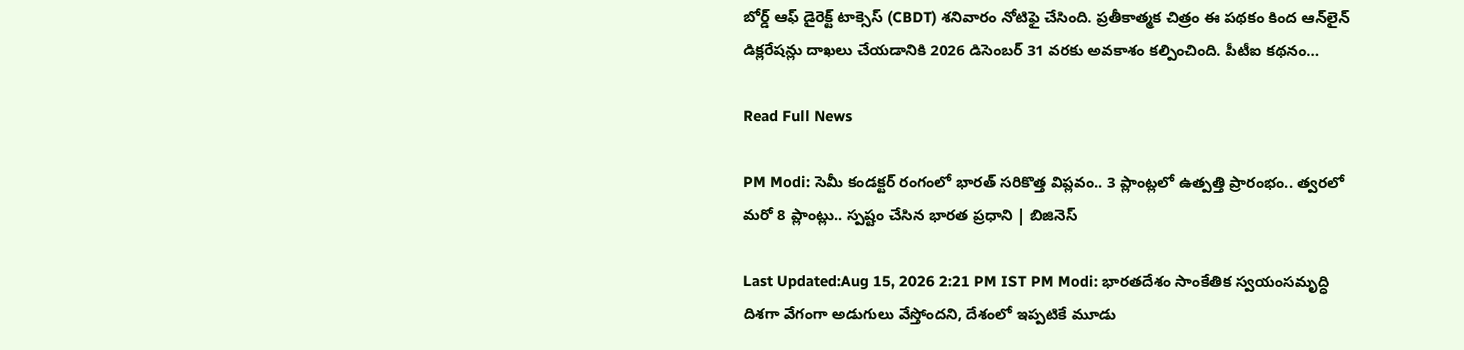బోర్డ్ ఆఫ్ డైరెక్ట్ టాక్సెస్ (CBDT) శనివారం నోటిఫై చేసింది. ప్రతీకాత్మక చిత్రం ఈ పథకం కింద ఆన్‌లైన్ డిక్లరేషన్లు దాఖలు చేయడానికి 2026 డిసెంబర్ 31 వరకు అవకాశం కల్పించింది. పీటీఐ కథనం…

Read Full News

PM Modi: సెమీ కండక్టర్ రంగంలో భారత్ సరికొత్త విప్లవం.. 3 ప్లాంట్లలో ఉత్పత్తి ప్రారంభం.. త్వరలో మరో 8 ప్లాంట్లు.. స్పష్టం చేసిన భారత ప్రధాని | బిజినెస్

Last Updated:Aug 15, 2026 2:21 PM IST PM Modi: భారతదేశం సాంకేతిక స్వయంసమృద్ధి దిశగా వేగంగా అడుగులు వేస్తోందని, దేశంలో ఇప్పటికే మూడు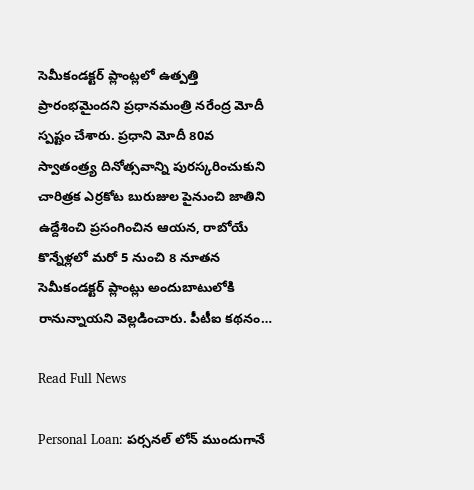సెమీకండక్టర్ ప్లాంట్లలో ఉత్పత్తి ప్రారంభమైందని ప్రధానమంత్రి నరేంద్ర మోదీ స్పష్టం చేశారు. ప్రధాని మోదీ 80వ స్వాతంత్ర్య దినోత్సవాన్ని పురస్కరించుకుని చారిత్రక ఎర్రకోట బురుజుల పైనుంచి జాతిని ఉద్దేశించి ప్రసంగించిన ఆయన, రాబోయే కొన్నేళ్లలో మరో 5 నుంచి 8 నూతన సెమీకండక్టర్ ప్లాంట్లు అందుబాటులోకి రానున్నాయని వెల్లడించారు. పీటీఐ కథనం…

Read Full News

Personal Loan: పర్సనల్ లోన్ ముందుగానే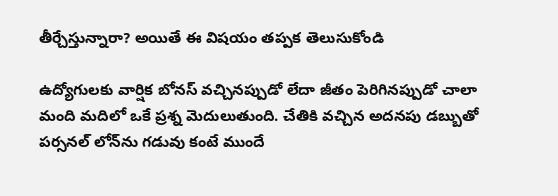తీర్చేస్తున్నారా? అయితే ఈ విషయం తప్పక తెలుసుకోండి

ఉద్యోగులకు వార్షిక బోనస్ వచ్చినప్పుడో లేదా జీతం పెరిగినప్పుడో చాలా మంది మదిలో ఒకే ప్రశ్న మెదులుతుంది. చేతికి వచ్చిన అదనపు డబ్బుతో పర్సనల్ లోన్‌ను గడువు కంటే ముందే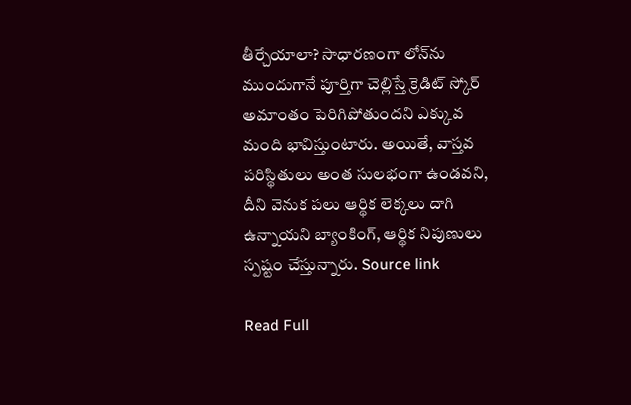తీర్చేయాలా? సాధారణంగా లోన్‌ను ముందుగానే పూర్తిగా చెల్లిస్తే క్రెడిట్ స్కోర్ అమాంతం పెరిగిపోతుందని ఎక్కువ మంది భావిస్తుంటారు. అయితే, వాస్తవ పరిస్థితులు అంత సులభంగా ఉండవని, దీని వెనుక పలు ఆర్థిక లెక్కలు దాగి ఉన్నాయని బ్యాంకింగ్, ఆర్థిక నిపుణులు స్పష్టం చేస్తున్నారు. Source link

Read Full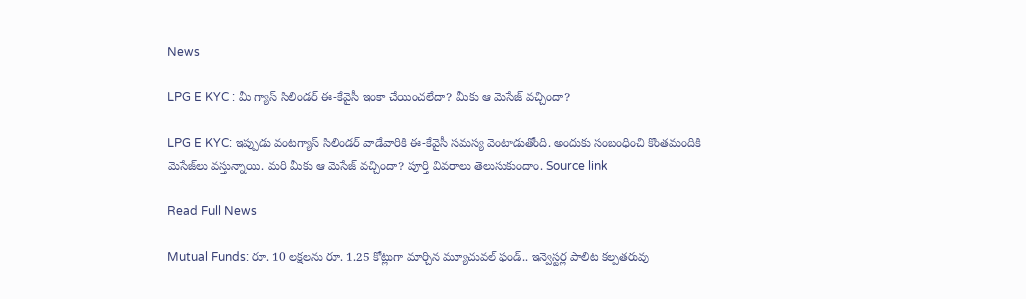News

LPG E KYC : మీ గ్యాస్ సిలిండర్ ఈ-కేవైసీ ఇంకా చేయించలేదా? మీకు ఆ మెసేజ్ వచ్చిందా?

LPG E KYC: ఇప్పుడు వంటగ్యాస్ సిలిండర్ వాడేవారికి ఈ-కేవైసీ సమస్య వెంటాడుతోంది. అందుకు సంబంధించి కొంతమందికి మెసేజ్‌లు వస్తున్నాయి. మరి మీకు ఆ మెసేజ్ వచ్చిందా? పూర్తి వివరాలు తెలుసుకుందాం. Source link

Read Full News

Mutual Funds: రూ. 10 లక్షలను రూ. 1.25 కోట్లుగా మార్చిన మ్యూచువల్ ఫండ్.. ఇన్వెస్టర్ల పాలిట కల్పతరువు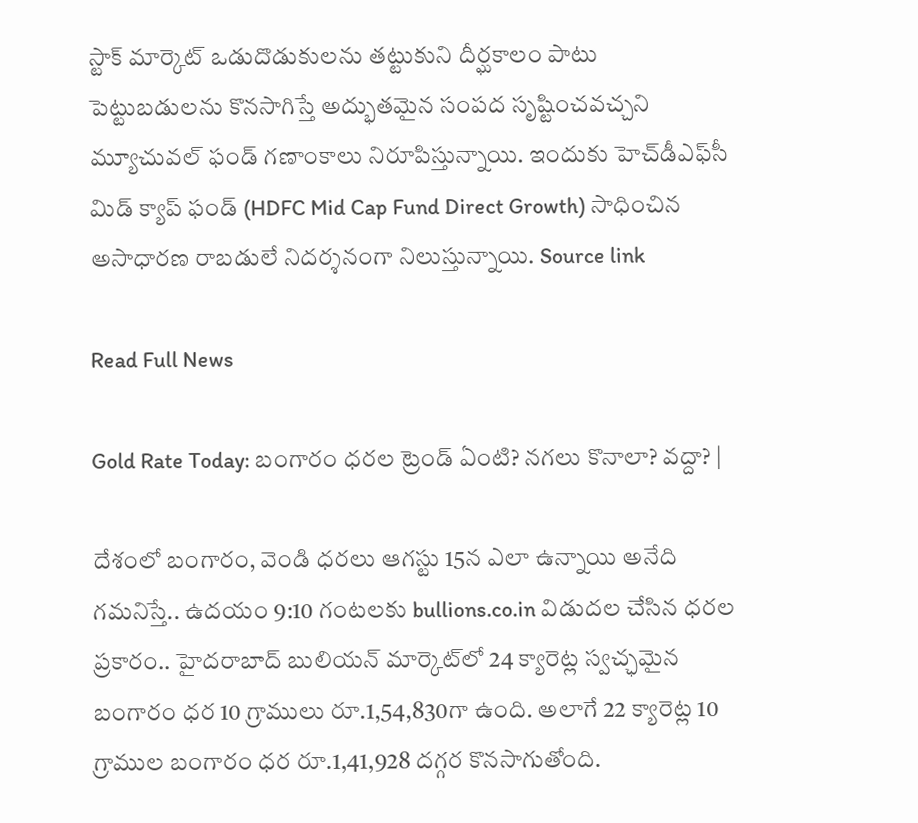స్టాక్ మార్కెట్ ఒడుదొడుకులను తట్టుకుని దీర్ఘకాలం పాటు పెట్టుబడులను కొనసాగిస్తే అద్భుతమైన సంపద సృష్టించవచ్చని మ్యూచువల్ ఫండ్ గణాంకాలు నిరూపిస్తున్నాయి. ఇందుకు హెచ్‌డీఎఫ్‌సీ మిడ్ క్యాప్ ఫండ్ (HDFC Mid Cap Fund Direct Growth) సాధించిన అసాధారణ రాబడులే నిదర్శనంగా నిలుస్తున్నాయి. Source link

Read Full News

Gold Rate Today: బంగారం ధరల ట్రెండ్ ఏంటి? నగలు కొనాలా? వద్దా? |

దేశంలో బంగారం, వెండి ధరలు ఆగస్టు 15న ఎలా ఉన్నాయి అనేది గమనిస్తే.. ఉదయం 9:10 గంటలకు bullions.co.in విడుదల చేసిన ధరల ప్రకారం.. హైదరాబాద్ బులియన్ మార్కెట్‌లో 24 క్యారెట్ల స్వచ్ఛమైన బంగారం ధర 10 గ్రాములు రూ.1,54,830గా ఉంది. అలాగే 22 క్యారెట్ల 10 గ్రాముల బంగారం ధర రూ.1,41,928 దగ్గర కొనసాగుతోంది.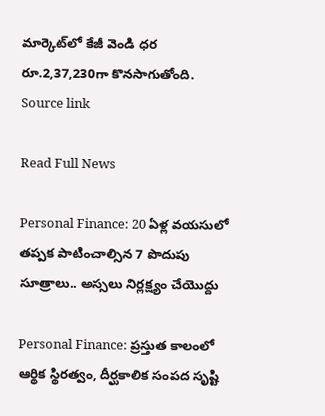మార్కెట్‌లో కేజీ వెండి ధర రూ.2,37,230గా కొనసాగుతోంది. Source link

Read Full News

Personal Finance: 20 ఏళ్ల వయసులో తప్పక పాటించాల్సిన 7 పొదుపు సూత్రాలు.. అస్సలు నిర్లక్ష్యం చేయొద్దు

Personal Finance: ప్రస్తుత కాలంలో ఆర్థిక స్థిరత్వం, దీర్ఘకాలిక సంపద సృష్టి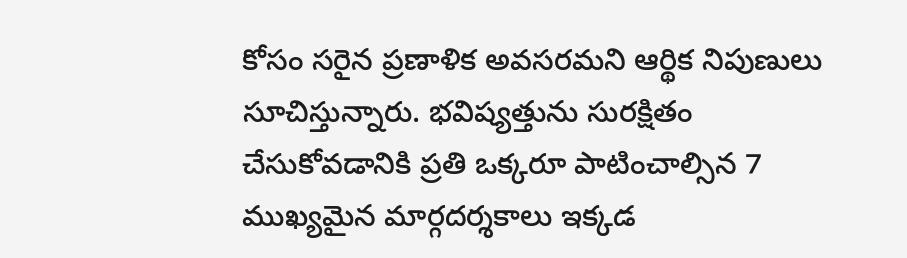కోసం సరైన ప్రణాళిక అవసరమని ఆర్థిక నిపుణులు సూచిస్తున్నారు. భవిష్యత్తును సురక్షితం చేసుకోవడానికి ప్రతి ఒక్కరూ పాటించాల్సిన 7 ముఖ్యమైన మార్గదర్శకాలు ఇక్కడ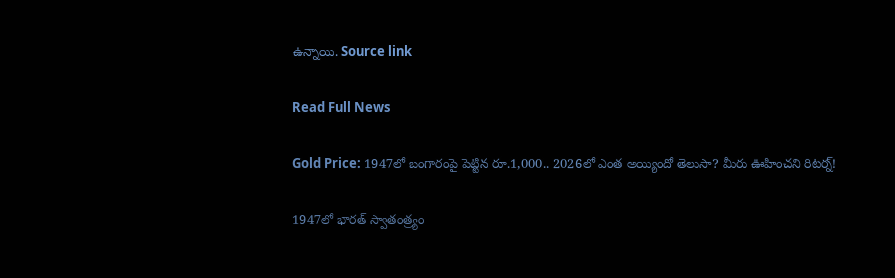ఉన్నాయి. Source link

Read Full News

Gold Price: 1947లో బంగారంపై పెట్టిన రూ.1,000.. 2026లో ఎంత అయ్యిందో తెలుసా? మీరు ఊహించని రిటర్న్!

1947లో భారత్‌ స్వాతంత్ర్యం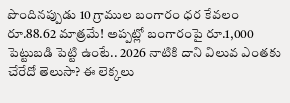పొందినప్పుడు 10 గ్రాముల బంగారం ధర కేవలం రూ.88.62 మాత్రమే! అప్పట్లో బంగారంపై రూ.1,000 పెట్టుబడి పెట్టి ఉంటే.. 2026 నాటికి దాని విలువ ఎంతకు చేరేదో తెలుసా? ఈ లెక్కలు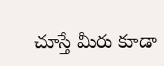చూస్తే మీరు కూడా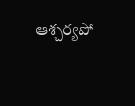ఆశ్చర్యపో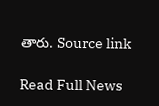తారు. Source link

Read Full News